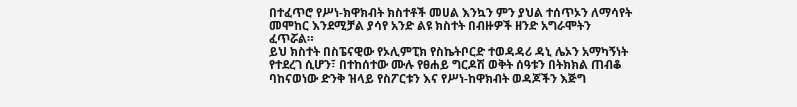በተፈጥሮ የሥነ-ክዋክብት ክስተቶች መሀል እንኳን ምን ያህል ተሰጥኦን ለማሳየት መሞከር እንደሚቻል ያሳየ አንድ ልዩ ክስተት በብዙዎች ዘንድ አግራሞትን ፈጥሯል።
ይህ ክስተት በስፔናዊው የኦሊምፒክ የስኬትቦርድ ተወዳዳሪ ዳኒ ሌኦን አማካኝነት የተደረገ ሲሆን፣ በተከሰተው ሙሉ የፀሐይ ግርዶሽ ወቅት ሰዓቱን በትክክል ጠብቆ ባከናወነው ድንቅ ዝላይ የስፖርቱን እና የሥነ-ከዋክብት ወዳጆችን እጅግ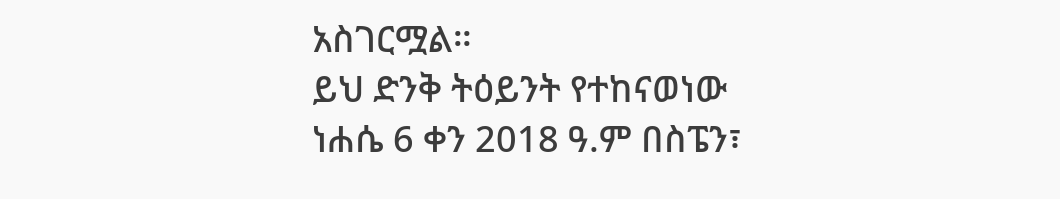አስገርሟል።
ይህ ድንቅ ትዕይንት የተከናወነው ነሐሴ 6 ቀን 2018 ዓ.ም በስፔን፣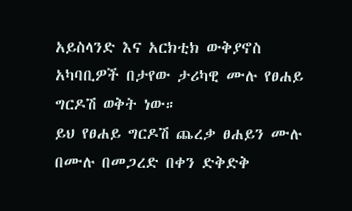አይስላንድ እና አርክቲክ ውቅያኖስ አካባቢዎች በታየው ታሪካዊ ሙሉ የፀሐይ ግርዶሽ ወቅት ነው።
ይህ የፀሐይ ግርዶሽ ጨረቃ ፀሐይን ሙሉ በሙሉ በመጋረድ በቀን ድቅድቅ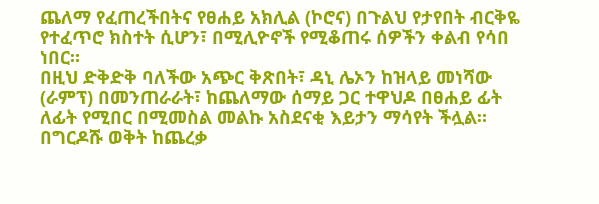ጨለማ የፈጠረችበትና የፀሐይ አክሊል (ኮሮና) በጉልህ የታየበት ብርቅዬ የተፈጥሮ ክስተት ሲሆን፣ በሚሊዮኖች የሚቆጠሩ ሰዎችን ቀልብ የሳበ ነበር።
በዚህ ድቅድቅ ባለችው አጭር ቅጽበት፣ ዳኒ ሌኦን ከዝላይ መነሻው (ራምፕ) በመንጠራራት፣ ከጨለማው ሰማይ ጋር ተዋህዶ በፀሐይ ፊት ለፊት የሚበር በሚመስል መልኩ አስደናቂ እይታን ማሳየት ችሏል።
በግርዶሹ ወቅት ከጨረቃ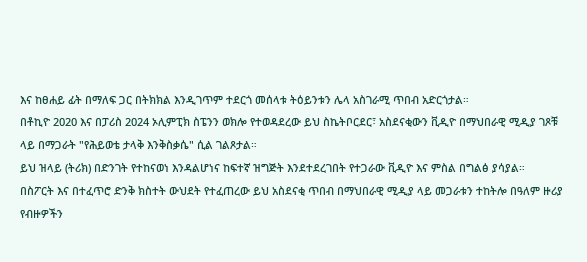እና ከፀሐይ ፊት በማለፍ ጋር በትክክል እንዲገጥም ተደርጎ መሰላቱ ትዕይንቱን ሌላ አስገራሚ ጥበብ አድርጎታል።
በቶኪዮ 2020 እና በፓሪስ 2024 ኦሊምፒክ ስፔንን ወክሎ የተወዳደረው ይህ ስኬትቦርደር፣ አስደናቂውን ቪዲዮ በማህበራዊ ሚዲያ ገጾቹ ላይ በማጋራት "የሕይወቴ ታላቅ እንቅስቃሴ" ሲል ገልጾታል።
ይህ ዝላይ (ትሪክ) በድንገት የተከናወነ እንዳልሆነና ከፍተኛ ዝግጅት እንደተደረገበት የተጋራው ቪዲዮ እና ምስል በግልፅ ያሳያል።
በስፖርት እና በተፈጥሮ ድንቅ ክስተት ውህደት የተፈጠረው ይህ አስደናቂ ጥበብ በማህበራዊ ሚዲያ ላይ መጋራቱን ተከትሎ በዓለም ዙሪያ የብዙዎችን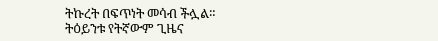ትኩረት በፍጥነት መሳብ ችሏል።
ትዕይንቱ የትኛውም ጊዜና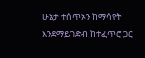ሁኔታ ተሰጥኦን ከማሳየት እንደማይገድብ ከተፈጥሮ ጋር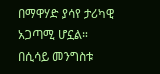በማዋሃድ ያሳየ ታሪካዊ አጋጣሚ ሆኗል።
በሲሳይ መንግስቱ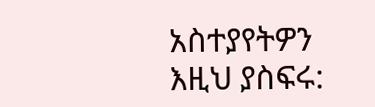አስተያየትዎን እዚህ ያስፍሩ: